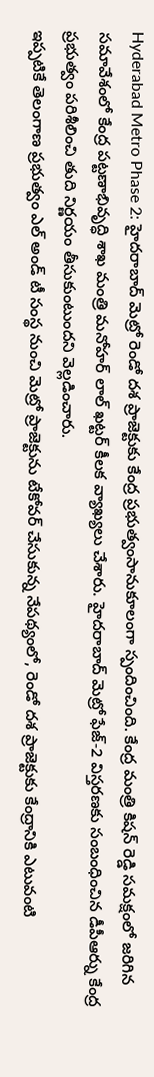Hyderabad Metro Phase 2: హైదరాబాద్ మెట్రో రెండో దశ ప్రాజెక్టుకు కేంద్ర ప్రభుత్వంసానుకూలంగా స్పందించింది. కేంద్ర మంత్రి కిషన్ రెడ్డి సమక్షంలో జరిగిన సమావేశంలో కేంద్ర పట్టణాభివృద్ధి శాఖ మంత్రి మనోహర్ లాల్ ఖట్టర్ కీలక వ్యాఖ్యలు చేశారు. హైదరాబాద్ మెట్రో ఫేజ్-2 విస్తరణకు సంబంధించిన డీపీఆర్ను కేంద్ర ప్రభుత్వం పరిశీలించి తుది నిర్ణయం తీసుకుంటుందని వెల్లడించారు.
ఇప్పటికే తెలంగాణ ప్రభుత్వం ఎల్ అండ్ టీ సంస్థ నుంచి మెట్రో ప్రాజెక్టును టేకోవర్ చేసుకున్న నేపథ్యంలో, రెండో దశ ప్రాజెక్టుకు కేంద్రానికి ఎటువంటి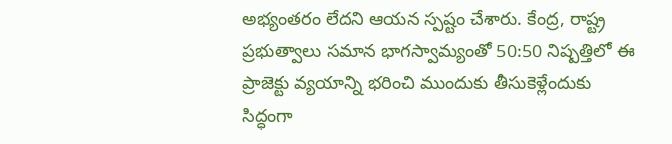అభ్యంతరం లేదని ఆయన స్పష్టం చేశారు. కేంద్ర, రాష్ట్ర ప్రభుత్వాలు సమాన భాగస్వామ్యంతో 50:50 నిష్పత్తిలో ఈ ప్రాజెక్టు వ్యయాన్ని భరించి ముందుకు తీసుకెళ్లేందుకు సిద్ధంగా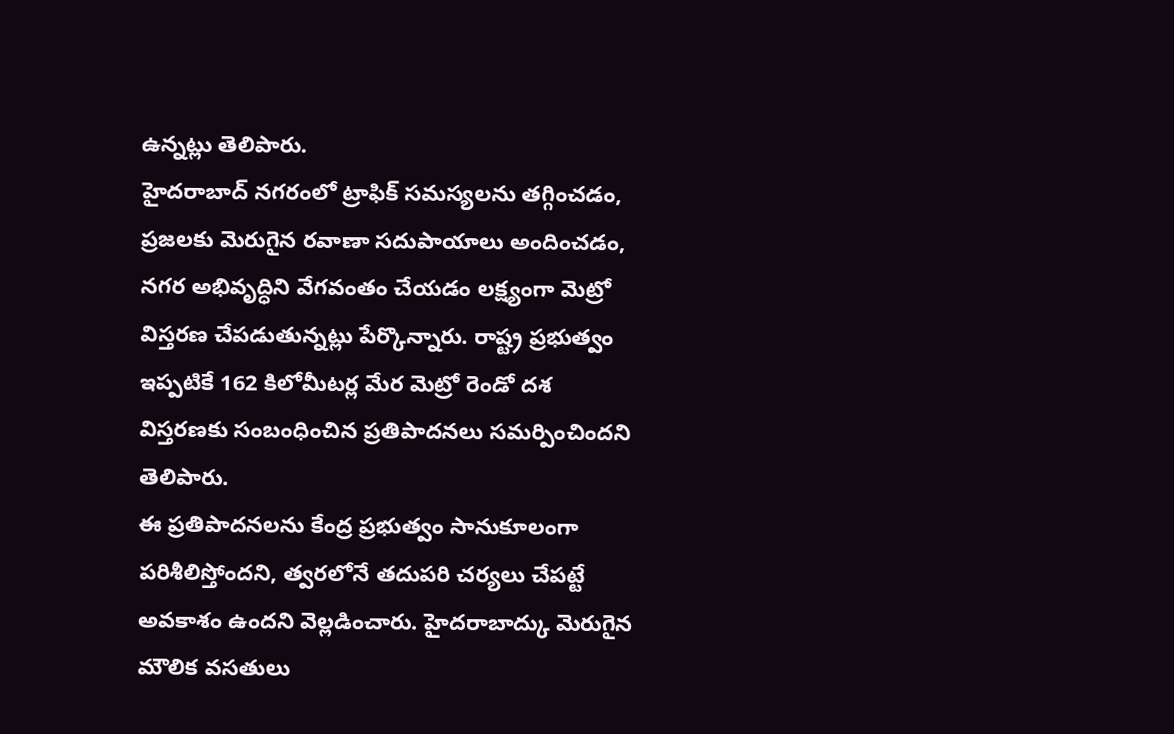ఉన్నట్లు తెలిపారు.
హైదరాబాద్ నగరంలో ట్రాఫిక్ సమస్యలను తగ్గించడం, ప్రజలకు మెరుగైన రవాణా సదుపాయాలు అందించడం, నగర అభివృద్ధిని వేగవంతం చేయడం లక్ష్యంగా మెట్రో విస్తరణ చేపడుతున్నట్లు పేర్కొన్నారు. రాష్ట్ర ప్రభుత్వం ఇప్పటికే 162 కిలోమీటర్ల మేర మెట్రో రెండో దశ విస్తరణకు సంబంధించిన ప్రతిపాదనలు సమర్పించిందని తెలిపారు.
ఈ ప్రతిపాదనలను కేంద్ర ప్రభుత్వం సానుకూలంగా పరిశీలిస్తోందని, త్వరలోనే తదుపరి చర్యలు చేపట్టే అవకాశం ఉందని వెల్లడించారు. హైదరాబాద్కు మెరుగైన మౌలిక వసతులు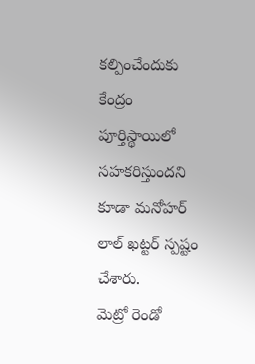కల్పించేందుకు కేంద్రం పూర్తిస్థాయిలో సహకరిస్తుందని కూడా మనోహర్ లాల్ ఖట్టర్ స్పష్టం చేశారు.
మెట్రో రెండో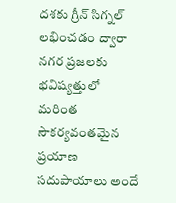దశకు గ్రీన్ సిగ్నల్ లభించడం ద్వారా నగర ప్రజలకు భవిష్యత్తులో మరింత సౌకర్యవంతమైన ప్రయాణ సదుపాయాలు అందే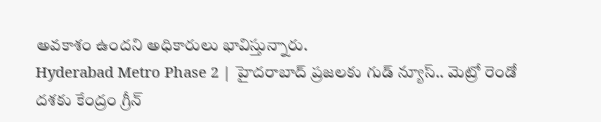అవకాశం ఉందని అధికారులు భావిస్తున్నారు.
Hyderabad Metro Phase 2 | హైదరాబాద్ ప్రజలకు గుడ్ న్యూస్.. మెట్రో రెండో దశకు కేంద్రం గ్రీన్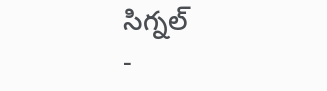సిగ్నల్
-